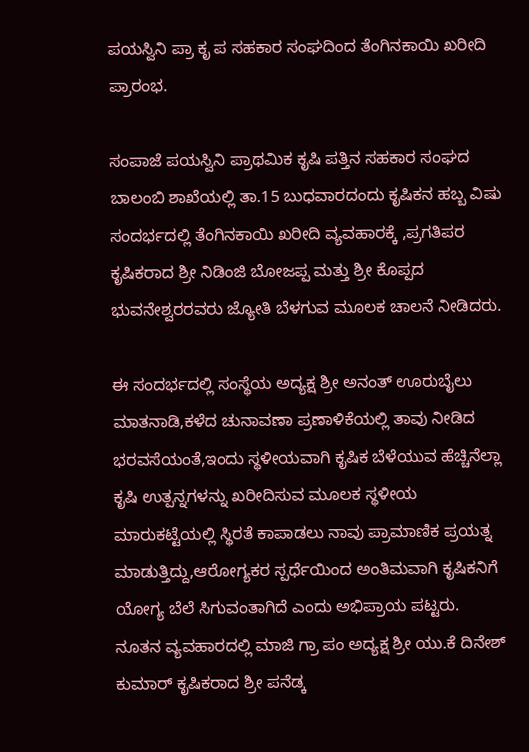ಪಯಸ್ವಿನಿ ಪ್ರಾ ಕೃ ಪ ಸಹಕಾರ ಸಂಘದಿಂದ ತೆಂಗಿನಕಾಯಿ ಖರೀದಿ ಪ್ರಾರಂಭ.

ಸಂಪಾಜೆ ಪಯಸ್ವಿನಿ ಪ್ರಾಥಮಿಕ ಕೃಷಿ ಪತ್ತಿನ ಸಹಕಾರ ಸಂಘದ ಬಾಲಂಬಿ ಶಾಖೆಯಲ್ಲಿ ತಾ.15 ಬುಧವಾರದಂದು ಕೃಷಿಕನ ಹಬ್ಬ ವಿಷು ಸಂದರ್ಭದಲ್ಲಿ ತೆಂಗಿನಕಾಯಿ ಖರೀದಿ ವ್ಯವಹಾರಕ್ಕೆ ,ಪ್ರಗತಿಪರ ಕೃಷಿಕರಾದ ಶ್ರೀ ನಿಡಿಂಜಿ ಬೋಜಪ್ಪ ಮತ್ತು ಶ್ರೀ ಕೊಪ್ಪದ ಭುವನೇಶ್ವರರವರು ಜ್ಯೋತಿ ಬೆಳಗುವ ಮೂಲಕ ಚಾಲನೆ ನೀಡಿದರು.

ಈ ಸಂದರ್ಭದಲ್ಲಿ ಸಂಸ್ಥೆಯ ಅದ್ಯಕ್ಷ ಶ್ರೀ ಅನಂತ್ ಊರುಬೈಲು ಮಾತನಾಡಿ,ಕಳೆದ ಚುನಾವಣಾ ಪ್ರಣಾಳಿಕೆಯಲ್ಲಿ ತಾವು ನೀಡಿದ ಭರವಸೆಯಂತೆ,ಇಂದು ಸ್ಥಳೀಯವಾಗಿ ಕೃಷಿಕ ಬೆಳೆಯುವ ಹೆಚ್ಚಿನೆಲ್ಲಾ ಕೃಷಿ ಉತ್ಪನ್ನಗಳನ್ನು ಖರೀದಿಸುವ ಮೂಲಕ ಸ್ಥಳೀಯ ಮಾರುಕಟ್ಟೆಯಲ್ಲಿ ಸ್ಥಿರತೆ ಕಾಪಾಡಲು ನಾವು ಪ್ರಾಮಾಣಿಕ ಪ್ರಯತ್ನ ಮಾಡುತ್ತಿದ್ದು,ಆರೋಗ್ಯಕರ ಸ್ಪರ್ಧೆಯಿಂದ ಅಂತಿಮವಾಗಿ ಕೃಷಿಕನಿಗೆ ಯೋಗ್ಯ ಬೆಲೆ ಸಿಗುವಂತಾಗಿದೆ ಎಂದು ಅಭಿಪ್ರಾಯ ಪಟ್ಟರು.
ನೂತನ ವ್ಯವಹಾರದಲ್ಲಿ ಮಾಜಿ ಗ್ರಾ ಪಂ ಅದ್ಯಕ್ಷ ಶ್ರೀ ಯು.ಕೆ ದಿನೇಶ್ ಕುಮಾರ್ ಕೃಷಿಕರಾದ ಶ್ರೀ ಪನೆಡ್ಕ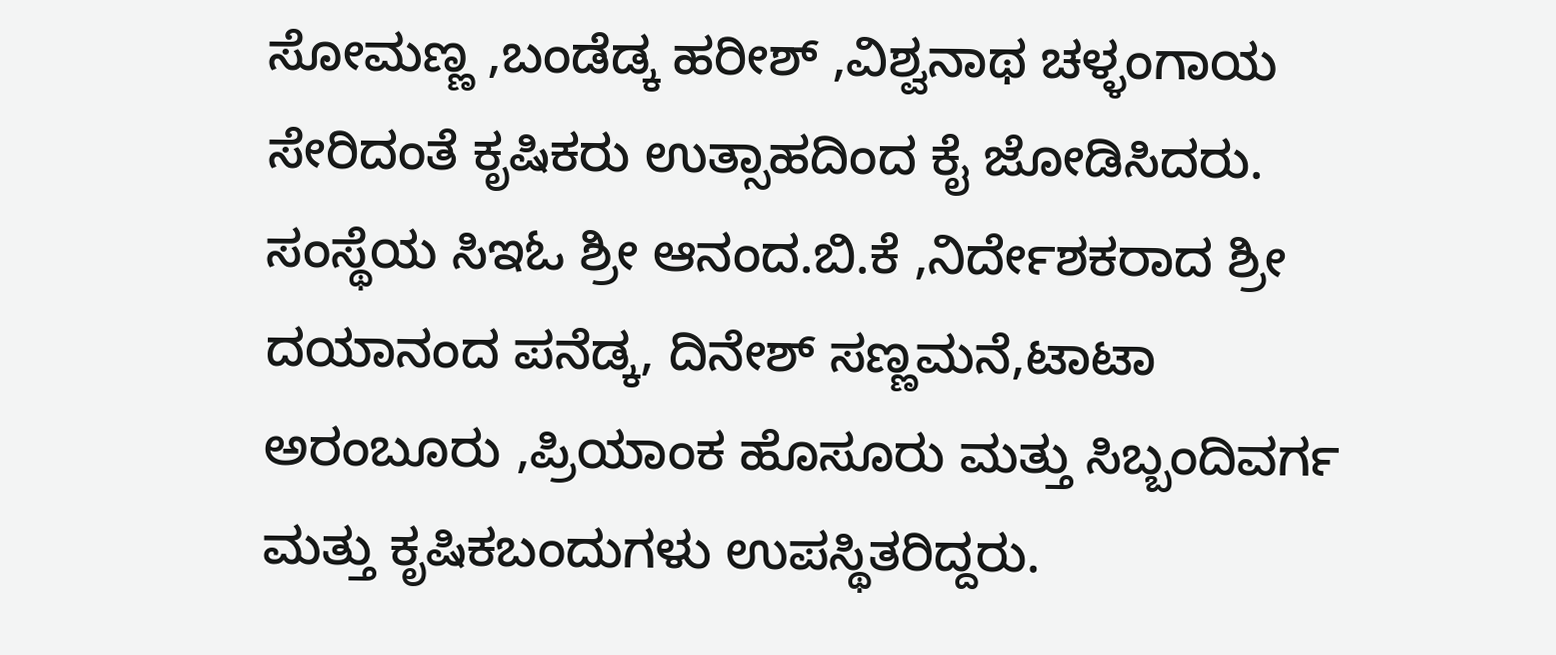ಸೋಮಣ್ಣ ,ಬಂಡೆಡ್ಕ ಹರೀಶ್ ,ವಿಶ್ವನಾಥ ಚಳ್ಳಂಗಾಯ ಸೇರಿದಂತೆ ಕೃಷಿಕರು ಉತ್ಸಾಹದಿಂದ ಕೈ ಜೋಡಿಸಿದರು.
ಸಂಸ್ಥೆಯ ಸಿಇಓ ಶ್ರೀ ಆನಂದ.ಬಿ.ಕೆ ,ನಿರ್ದೇಶಕರಾದ ಶ್ರೀ ದಯಾನಂದ ಪನೆಡ್ಕ, ದಿನೇಶ್ ಸಣ್ಣಮನೆ,ಟಾಟಾ ಅರಂಬೂರು ,ಪ್ರಿಯಾಂಕ ಹೊಸೂರು ಮತ್ತು ಸಿಬ್ಬಂದಿವರ್ಗ ಮತ್ತು ಕೃಷಿಕಬಂದುಗಳು ಉಪಸ್ಥಿತರಿದ್ದರು.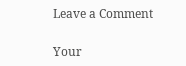Leave a Comment

Your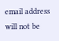email address will not be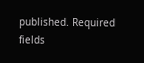published. Required fields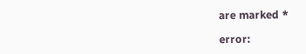are marked *

error: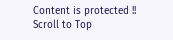Content is protected !!
Scroll to Top